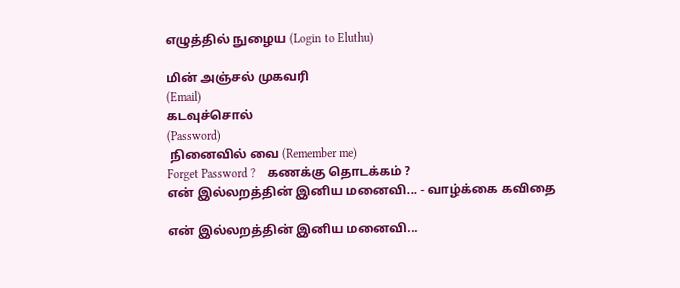எழுத்தில் நுழைய (Login to Eluthu)

மின் அஞ்சல் முகவரி
(Email)
கடவுச்சொல்
(Password)
 நினைவில் வை (Remember me)
Forget Password ?    கணக்கு தொடக்கம் ?
என் இல்லறத்தின் இனிய மனைவி... - வாழ்க்கை கவிதை

என் இல்லறத்தின் இனிய மனைவி...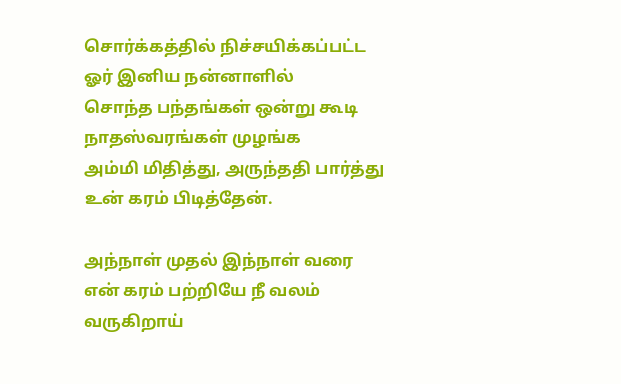சொர்க்கத்தில் நிச்சயிக்கப்பட்ட
ஓர் இனிய நன்னாளில்
சொந்த பந்தங்கள் ஒன்று கூடி
நாதஸ்வரங்கள் முழங்க
அம்மி மிதித்து, அருந்ததி பார்த்து
உன் கரம் பிடித்தேன்.

அந்நாள் முதல் இந்நாள் வரை
என் கரம் பற்றியே நீ வலம் வருகிறாய்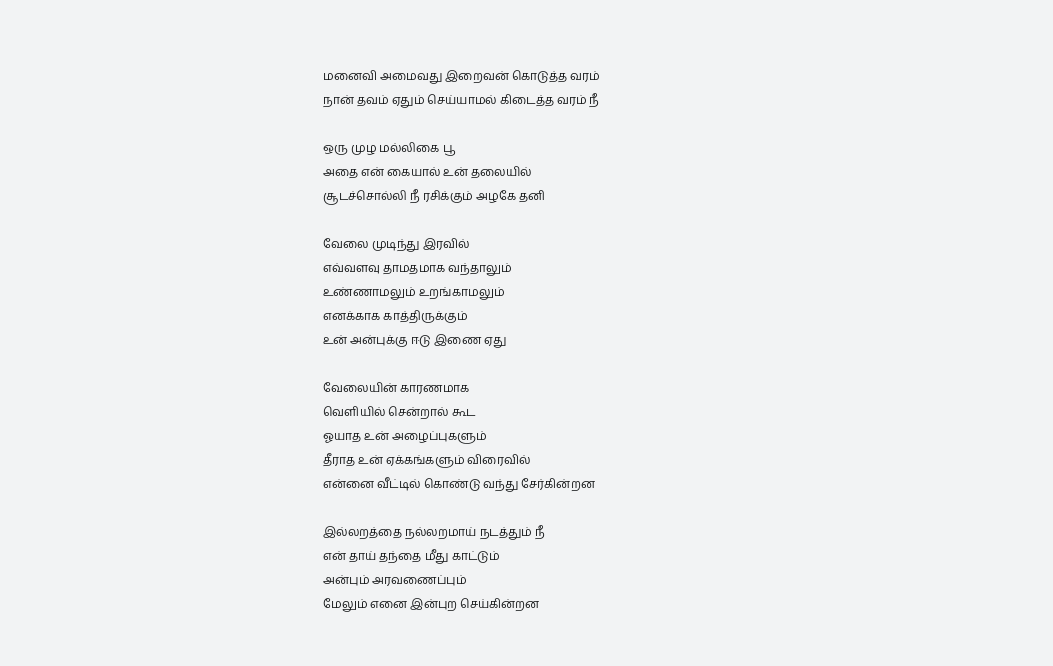மனைவி அமைவது இறைவன் கொடுத்த வரம்
நான் தவம் ஏதும் செய்யாமல் கிடைத்த வரம் நீ

ஒரு முழ மல்லிகை பூ
அதை என் கையால் உன் தலையில்
சூடச்சொல்லி நீ ரசிக்கும் அழகே தனி

வேலை முடிந்து இரவில்
எவ்வளவு தாமதமாக வந்தாலும்
உண்ணாமலும் உறங்காமலும்
எனக்காக காத்திருக்கும்
உன் அன்புக்கு ஈடு இணை ஏது

வேலையின் காரணமாக
வெளியில் சென்றால் கூட
ஓயாத உன் அழைப்புகளும்
தீராத உன் ஏக்கங்களும் விரைவில்
என்னை வீட்டில் கொண்டு வந்து சேர்கின்றன

இல்லறத்தை நல்லறமாய் நடத்தும் நீ
என் தாய் தந்தை மீது காட்டும்
அன்பும் அரவணைப்பும்
மேலும் எனை இன்புற செய்கின்றன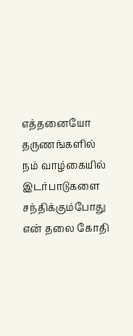எத்தனையோ தருணங்களில்
நம் வாழ்கையில் இடர்பாடுகளை சந்திக்கும்போது
என் தலை கோதி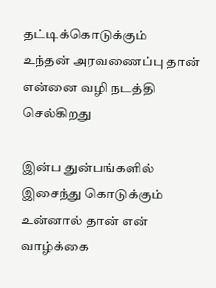தட்டிக்கொடுக்கும்
உந்தன் அரவணைப்பு தான்
என்னை வழி நடத்தி செல்கிறது

இன்ப துன்பங்களில் இசைந்து கொடுக்கும்
உன்னால் தான் என் வாழ்க்கை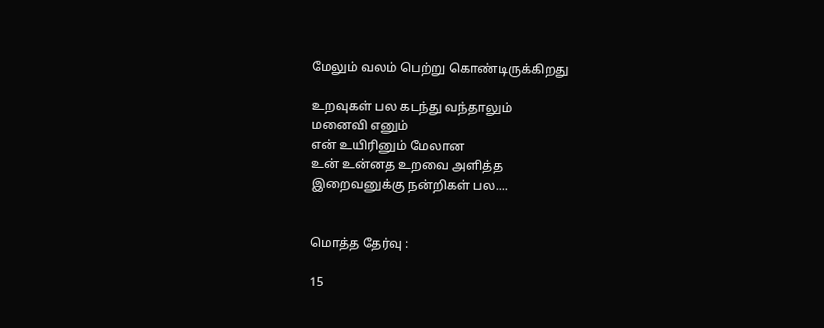மேலும் வலம் பெற்று கொண்டிருக்கிறது

உறவுகள் பல கடந்து வந்தாலும்
மனைவி எனும்
என் உயிரினும் மேலான
உன் உன்னத உறவை அளித்த
இறைவனுக்கு நன்றிகள் பல....


மொத்த தேர்வு :

15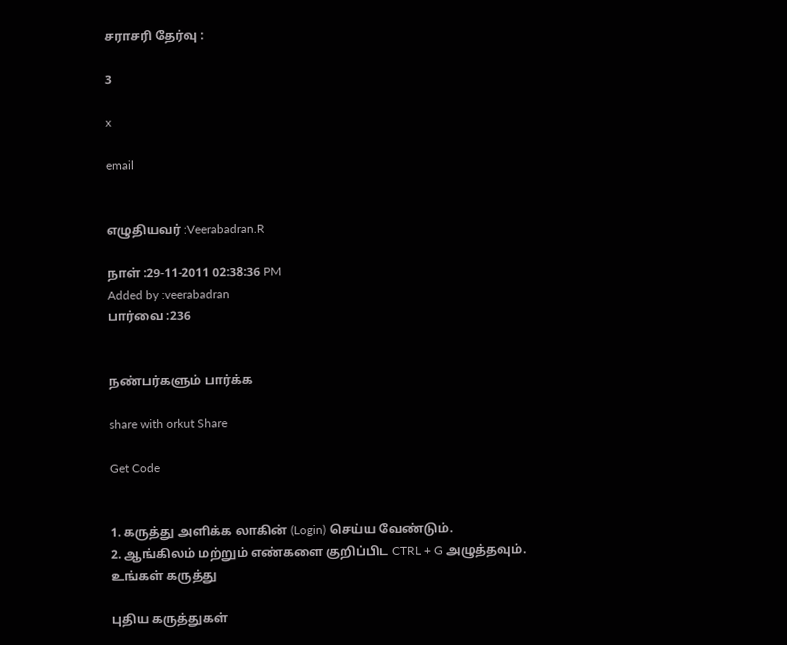சராசரி தேர்வு :

3

x

email


எழுதியவர் :Veerabadran.R

நாள் :29-11-2011 02:38:36 PM
Added by :veerabadran
பார்வை :236


நண்பர்களும் பார்க்க

share with orkut Share

Get Code


1. கருத்து அளிக்க லாகின் (Login) செய்ய வேண்டும்.
2. ஆங்கிலம் மற்றும் எண்களை குறிப்பிட CTRL + G அழுத்தவும்.
உங்கள் கருத்து

புதிய கருத்துகள்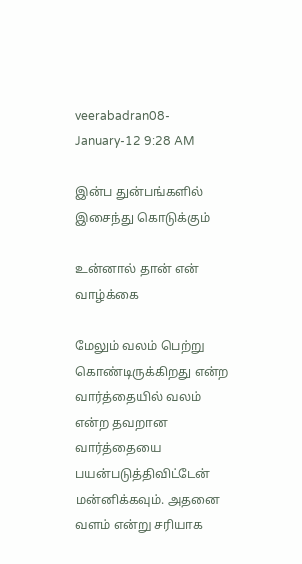veerabadran08-January-12 9:28 AM

இன்ப துன்பங்களில் இசைந்து கொடுக்கும்

உன்னால் தான் என் வாழ்க்கை

மேலும் வலம் பெற்று கொண்டிருக்கிறது என்ற வார்த்தையில் வலம் என்ற தவறான வார்த்தையை பயன்படுத்திவிட்டேன் மன்னிக்கவும். அதனை வளம் என்று சரியாக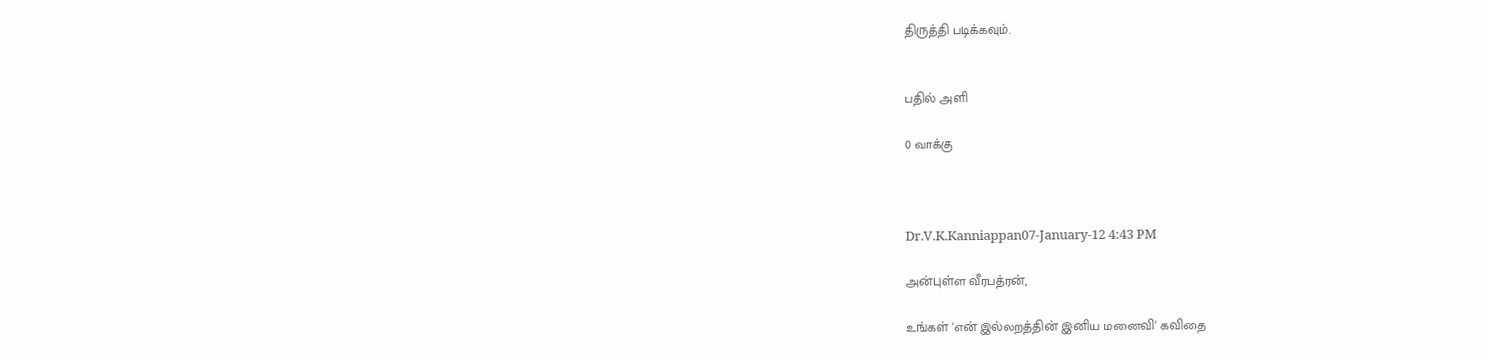திருத்தி படிக்கவும்.


பதில் அளி

0 வாக்கு



Dr.V.K.Kanniappan07-January-12 4:43 PM

அன்புள்ள வீரபத்ரன்,

உங்கள் 'என் இல்லறத்தின் இனிய மனைவி' கவிதை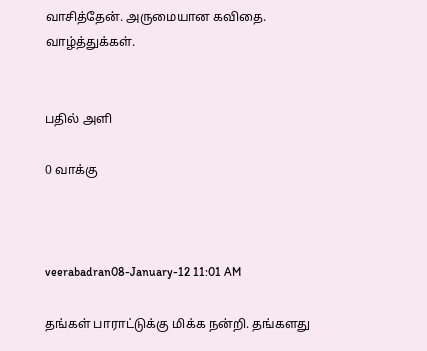வாசித்தேன். அருமையான கவிதை. வாழ்த்துக்கள்.


பதில் அளி

0 வாக்கு



veerabadran08-January-12 11:01 AM

தங்கள் பாராட்டுக்கு மிக்க நன்றி. தங்களது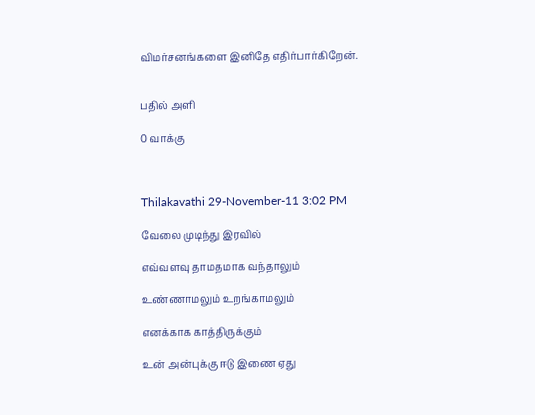விமர்சனங்களை இனிதே எதிர்பார்கிறேன்.


பதில் அளி

0 வாக்கு



Thilakavathi 29-November-11 3:02 PM

வேலை முடிந்து இரவில்

எவ்வளவு தாமதமாக வந்தாலும்

உண்ணாமலும் உறங்காமலும்

எனக்காக காத்திருக்கும்

உன் அன்புக்கு ஈடு இணை ஏது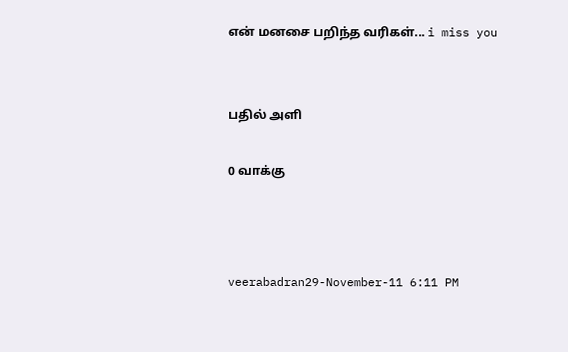என் மனசை பறிந்த வரிகள்... i miss you


பதில் அளி

0 வாக்கு



veerabadran29-November-11 6:11 PM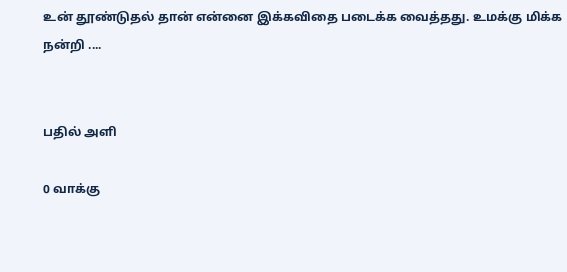உன் தூண்டுதல் தான் என்னை இக்கவிதை படைக்க வைத்தது. உமக்கு மிக்க நன்றி ....


பதில் அளி

0 வாக்கு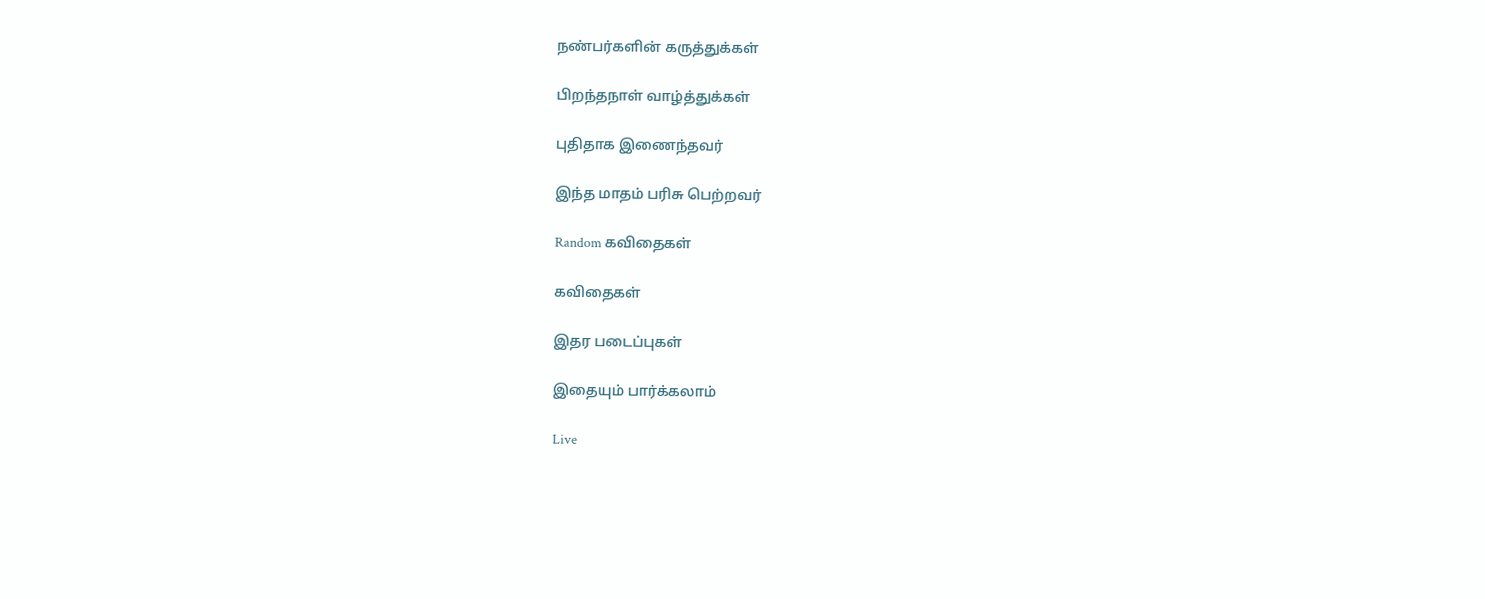நண்பர்களின் கருத்துக்கள்

பிறந்தநாள் வாழ்த்துக்கள்

புதிதாக இணைந்தவர்

இந்த மாதம் பரிசு பெற்றவர்

Random கவிதைகள்

கவிதைகள்

இதர படைப்புகள்

இதையும் பார்க்கலாம்

Live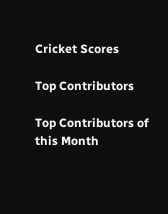Cricket Scores

Top Contributors

Top Contributors of this Month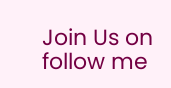Join Us on follow me